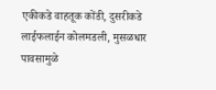एकीकडे वाहतूक कोंडी, दुसरीकडे लाईफलाईन कोलमडली, मुसळधार पावसामुळे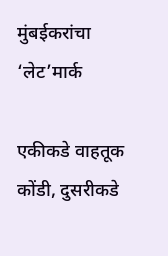मुंबईकरांचा ‘लेट’मार्क

एकीकडे वाहतूक कोंडी, दुसरीकडे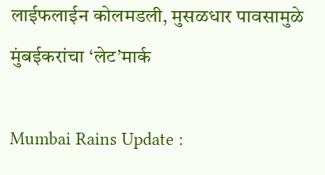लाईफलाईन कोलमडली, मुसळधार पावसामुळे मुंबईकरांचा ‘लेट’मार्क

Mumbai Rains Update :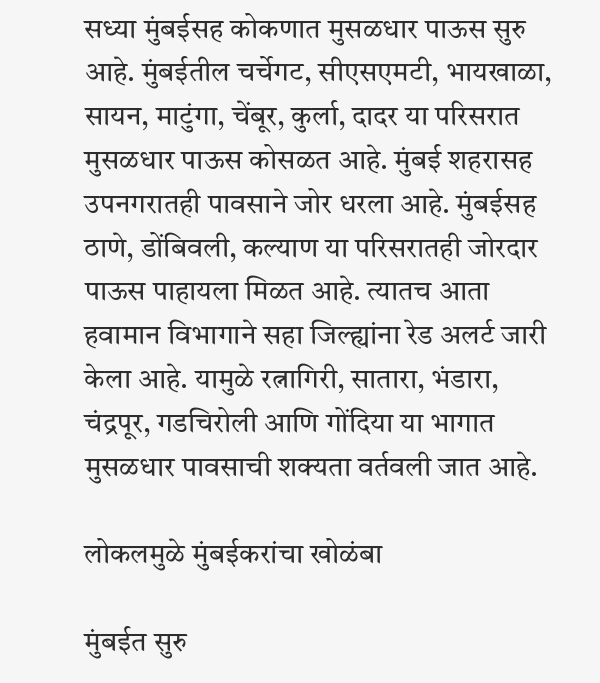सध्या मुंबईसह कोकणात मुसळधार पाऊस सुरु आहे. मुंबईतील चर्चेगट, सीएसएमटी, भायखाळा, सायन, माटुंगा, चेंबूर, कुर्ला, दादर या परिसरात मुसळधार पाऊस कोसळत आहे. मुंबई शहरासह उपनगरातही पावसाने जोर धरला आहे. मुंबईसह ठाणे, डोंबिवली, कल्याण या परिसरातही जोरदार पाऊस पाहायला मिळत आहे. त्यातच आता हवामान विभागाने सहा जिल्ह्यांना रेड अलर्ट जारी केला आहे. यामुळे रत्नागिरी, सातारा, भंडारा, चंद्रपूर, गडचिरोली आणि गोंदिया या भागात मुसळधार पावसाची शक्यता वर्तवली जात आहे.

लोकलमुळे मुंबईकरांचा खोळंबा

मुंबईत सुरु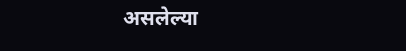असलेल्या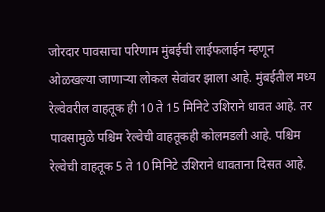जोरदार पावसाचा परिणाम मुंबईची लाईफलाईन म्हणून ओळखल्या जाणाऱ्या लोकल सेवांवर झाला आहे. मुंबईतील मध्य रेल्वेवरील वाहतूक ही 10 ते 15 मिनिटे उशिराने धावत आहे. तर पावसामुळे पश्चिम रेल्वेची वाहतूकही कोलमडली आहे. पश्चिम रेल्वेची वाहतूक 5 ते 10 मिनिटे उशिराने धावताना दिसत आहे.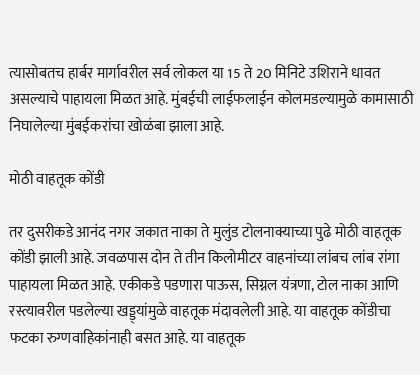त्यासोबतच हार्बर मार्गावरील सर्व लोकल या 15 ते 20 मिनिटे उशिराने धावत असल्याचे पाहायला मिळत आहे. मुंबईची लाईफलाईन कोलमडल्यामुळे कामासाठी निघालेल्या मुंबईकरांचा खोळंबा झाला आहे.

मोठी वाहतूक कोंडी

तर दुसरीकडे आनंद नगर जकात नाका ते मुलुंड टोलनाक्याच्या पुढे मोठी वाहतूक कोंडी झाली आहे. जवळपास दोन ते तीन किलोमीटर वाहनांच्या लांबच लांब रांगा पाहायला मिळत आहे. एकीकडे पडणारा पाऊस, सिग्नल यंत्रणा, टोल नाका आणि रस्त्यावरील पडलेल्या खड्ड्यांमुळे वाहतूक मंदावलेली आहे. या वाहतूक कोंडीचा फटका रुग्णवाहिकांनाही बसत आहे. या वाहतूक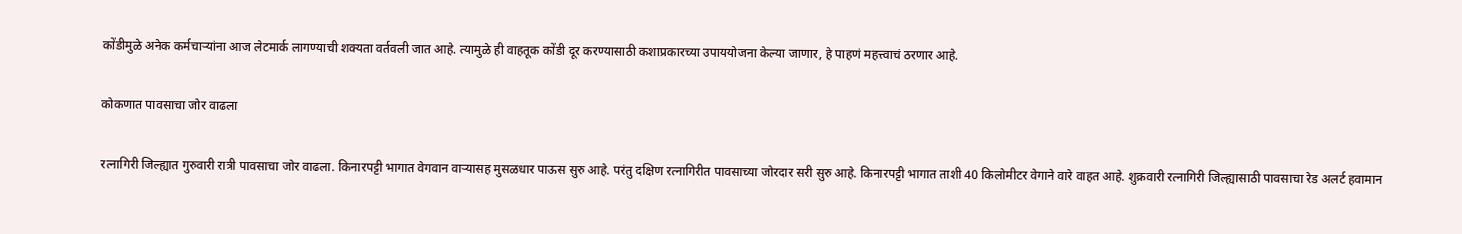कोंडीमुळे अनेक कर्मचाऱ्यांना आज लेटमार्क लागण्याची शक्यता वर्तवली जात आहे. त्यामुळे ही वाहतूक कोंडी दूर करण्यासाठी कशाप्रकारच्या उपाययोजना केल्या जाणार, हे पाहणं महत्त्वाचं ठरणार आहे.

कोकणात पावसाचा जोर वाढला

रत्नागिरी जिल्ह्यात गुरुवारी रात्री पावसाचा जोर वाढला. किनारपट्टी भागात वेगवान वाऱ्यासह मुसळधार पाऊस सुरु आहे. परंतु दक्षिण रत्नागिरीत पावसाच्या जोरदार सरी सुरु आहे. किनारपट्टी भागात ताशी 40 किलोमीटर वेगाने वारे वाहत आहे. शुक्रवारी रत्नागिरी जिल्ह्यासाठी पावसाचा रेड अलर्ट हवामान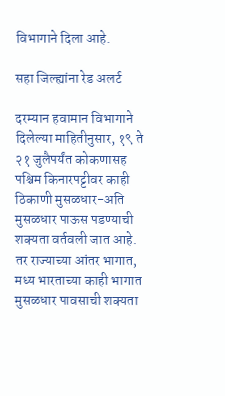विभागाने दिला आहे.

सहा जिल्ह्यांना रेड अलर्ट

दरम्यान हवामान विभागाने दिलेल्या माहितीनुसार, १९ ते २१ जुलैपर्यंत कोकणासह पश्चिम किनारपट्टीवर काही ठिकाणी मुसळधार-अति मुसळधार पाऊस पडण्याची शक्यता वर्तवली जात आहे. तर राज्याच्या आंतर भागात, मध्य भारताच्या काही भागात मुसळधार पावसाची शक्यता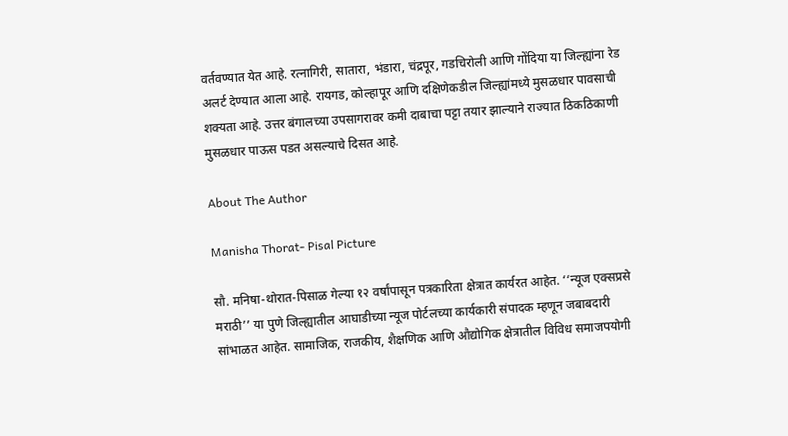वर्तवण्यात येत आहे. रत्नागिरी, सातारा, भंडारा, चंद्रपूर, गडचिरोली आणि गोंदिया या जिल्ह्यांना रेड अलर्ट देण्यात आला आहे. रायगड, कोल्हापूर आणि दक्षिणेकडील जिल्ह्यांमध्ये मुसळधार पावसाची शक्यता आहे. उत्तर बंगालच्या उपसागरावर कमी दाबाचा पट्टा तयार झाल्याने राज्यात ठिकठिकाणी मुसळधार पाऊस पडत असल्याचे दिसत आहे.

About The Author

Manisha Thorat- Pisal Picture

सौ. मनिषा-थोरात-पिसाळ गेल्या १२ वर्षांपासून पत्रकारिता क्षेत्रात कार्यरत आहेत. ‘‘न्यूज एक्सप्रसे मराठी’’ या पुणे जिल्ह्यातील आघाडीच्या न्यूज पोर्टलच्या कार्यकारी संपादक म्हणून जबाबदारी सांभाळत आहेत. सामाजिक, राजकीय, शैक्षणिक आणि औद्योगिक क्षेत्रातील विविध समाजपयोगी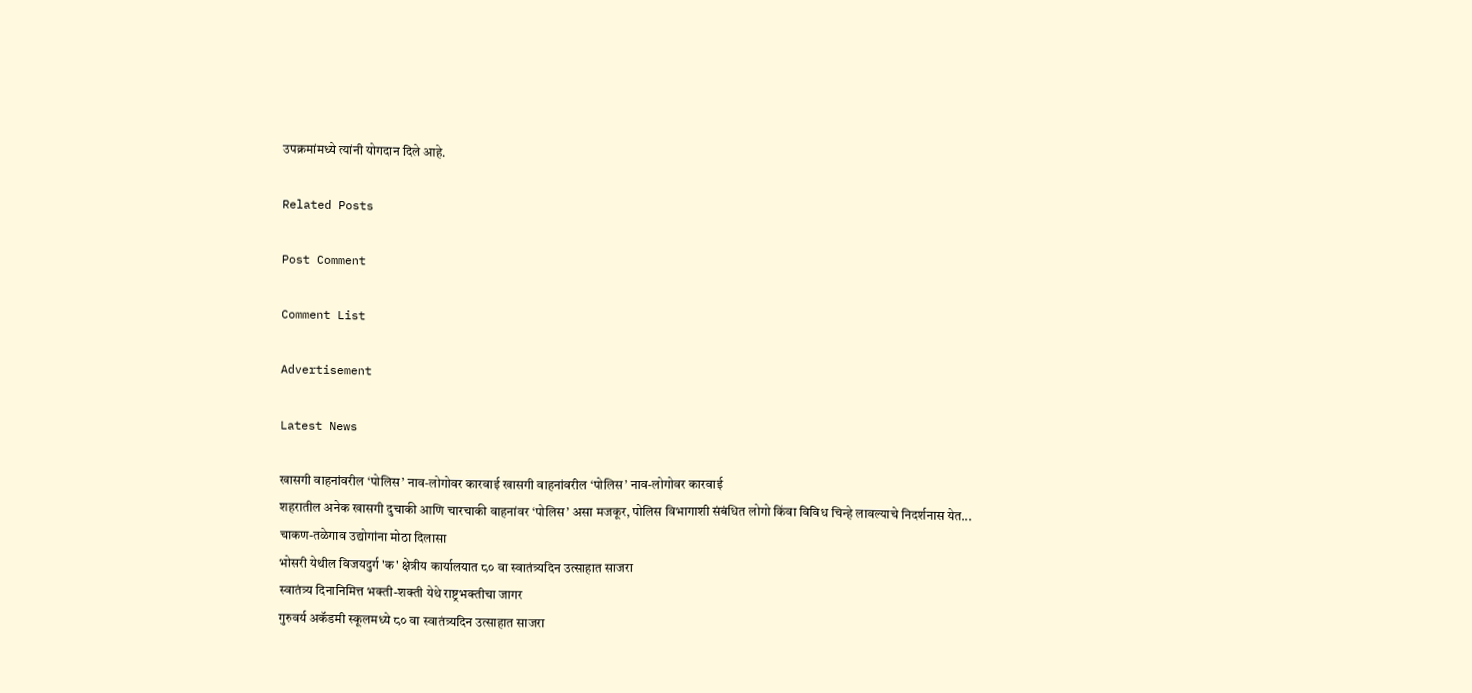उपक्रमांमध्ये त्यांनी योगदान दिले आहे.

Related Posts

Post Comment

Comment List

Advertisement

Latest News

खासगी वाहनांवरील ‘पोलिस’ नाव-लोगोवर कारवाई खासगी वाहनांवरील ‘पोलिस’ नाव-लोगोवर कारवाई
शहरातील अनेक खासगी दुचाकी आणि चारचाकी वाहनांवर ‘पोलिस’ असा मजकूर, पोलिस विभागाशी संबंधित लोगो किंवा विविध चिन्हे लावल्याचे निदर्शनास येत...
चाकण-तळेगाव उद्योगांना मोठा दिलासा
भोसरी येथील विजयदुर्ग 'क' क्षेत्रीय कार्यालयात ८० वा स्वातंत्र्यदिन उत्साहात साजरा
स्वातंत्र्य दिनानिमित्त भक्ती-शक्ती येथे राष्ट्रभक्तीचा जागर
गुरुवर्य अकॅडमी स्कूलमध्ये ८० वा स्वातंत्र्यदिन उत्साहात साजरा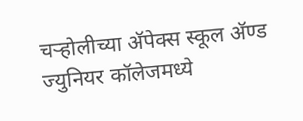चऱ्होलीच्या अ‍ॅपेक्स स्कूल अ‍ॅण्ड ज्युनियर कॉलेजमध्ये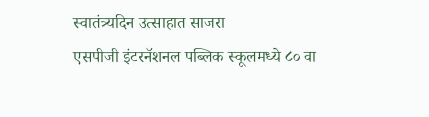स्वातंत्र्यदिन उत्साहात साजरा
एसपीजी इंटरनॅशनल पब्लिक स्कूलमध्ये ८० वा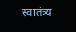स्वातंत्र्य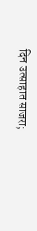दिन उत्साहात साजरा;